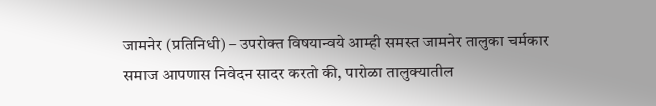जामनेर (प्रतिनिधी) – उपरोक्त विषयान्वये आम्ही समस्त जामनेर तालुका चर्मकार समाज आपणास निवेदन सादर करतो की, पारोळा तालुक्यातील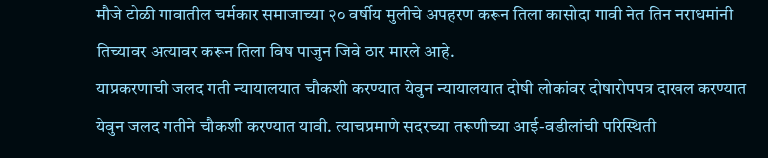मौजे टोळी गावातील चर्मकार समाजाच्या २० वर्षीय मुलीचे अपहरण करून तिला कासोदा गावी नेत तिन नराधमांनी तिच्यावर अत्यावर करून तिला विष पाजुन जिवे ठार मारले आहे.
याप्रकरणाची जलद गती न्यायालयात चौकशी करण्यात येवुन न्यायालयात दोषी लोकांवर दोषारोपपत्र दाखल करण्यात येवुन जलद गतीने चौकशी करण्यात यावी. त्याचप्रमाणे सदरच्या तरूणीच्या आई-वडीलांची परिस्थिती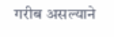गरीब असल्याने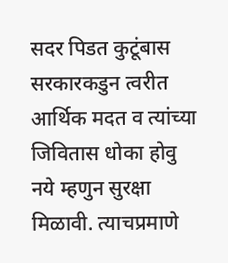सदर पिडत कुटूंबास सरकारकडुन त्वरीत आर्थिक मदत व त्यांच्या जिवितास धोका होवु नये म्हणुन सुरक्षा मिळावी. त्याचप्रमाणे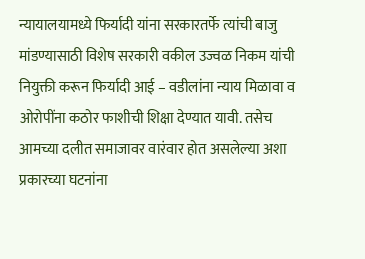न्यायालयामध्ये फिर्यादी यांना सरकारतर्फे त्यांची बाजु मांडण्यासाठी विशेष सरकारी वकील उज्वळ निकम यांची नियुक्ती करून फिर्यादी आई – वडीलांना न्याय मिळावा व ओरोपींना कठोर फाशीची शिक्षा देण्यात यावी. तसेच आमच्या दलीत समाजावर वारंवार होत असलेल्या अशा प्रकारच्या घटनांना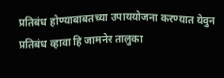प्रतिबंध होण्याबाबतच्या उपाययोजना करण्यात येवुन प्रतिबंध व्हावा हि जामनेर तालुका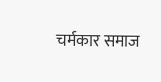चर्मकार समाज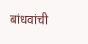बांधवांची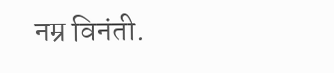नम्र विनंती.